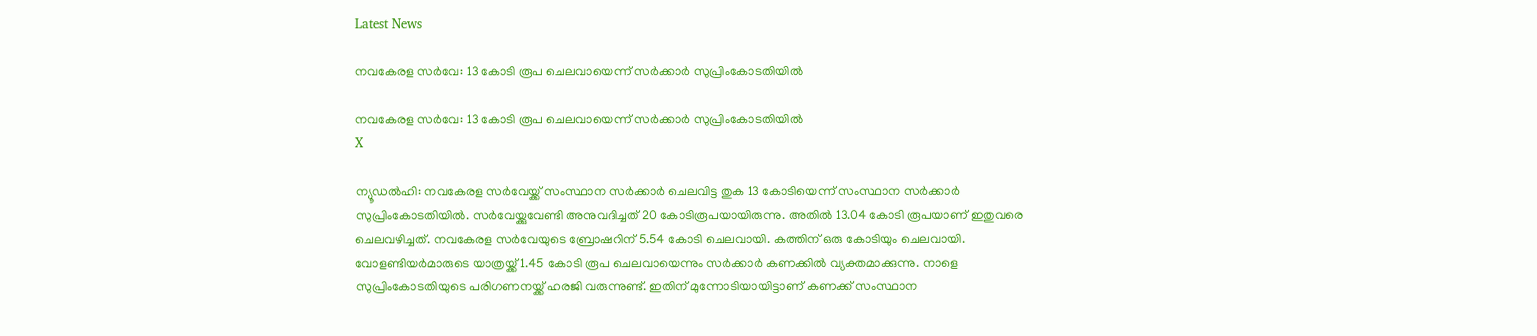Latest News

നവകേരള സര്‍വേ: 13 കോടി രൂപ ചെലവായെന്ന് സര്‍ക്കാര്‍ സുപ്രിംകോടതിയില്‍

നവകേരള സര്‍വേ: 13 കോടി രൂപ ചെലവായെന്ന് സര്‍ക്കാര്‍ സുപ്രിംകോടതിയില്‍
X

ന്യൂഡല്‍ഹി: നവകേരള സര്‍വേയ്ക്ക് സംസ്ഥാന സര്‍ക്കാര്‍ ചെലവിട്ട തുക 13 കോടിയെന്ന് സംസ്ഥാന സര്‍ക്കാര്‍ സുപ്രിംകോടതിയില്‍. സര്‍വേയ്ക്കുവേണ്ടി അനുവദിച്ചത് 20 കോടിരൂപയായിരുന്നു. അതില്‍ 13.04 കോടി രൂപയാണ് ഇതുവരെ ചെലവഴിച്ചത്. നവകേരള സര്‍വേയുടെ ബ്രോഷറിന് 5.54 കോടി ചെലവായി. കത്തിന് ഒരു കോടിയും ചെലവായി. വോളണ്ടിയര്‍മാരുടെ യാത്രയ്ക്ക് 1.45 കോടി രൂപ ചെലവായെന്നും സര്‍ക്കാര്‍ കണക്കില്‍ വ്യക്തമാക്കുന്നു. നാളെ സുപ്രിംകോടതിയുടെ പരിഗണനയ്ക്ക് ഹരജി വരുന്നുണ്ട്. ഇതിന് മുന്നോടിയായിട്ടാണ് കണക്ക് സംസ്ഥാന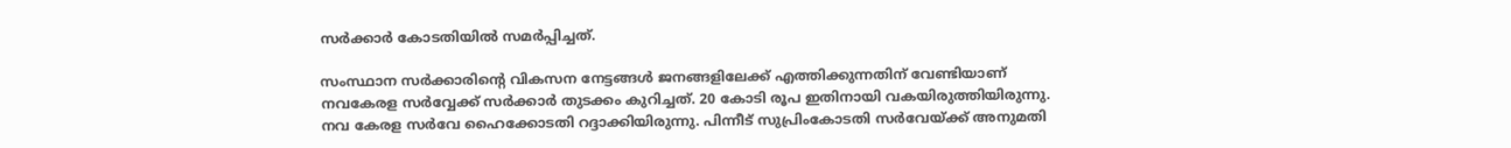സര്‍ക്കാര്‍ കോടതിയില്‍ സമര്‍പ്പിച്ചത്.

സംസ്ഥാന സര്‍ക്കാരിന്റെ വികസന നേട്ടങ്ങള്‍ ജനങ്ങളിലേക്ക് എത്തിക്കുന്നതിന് വേണ്ടിയാണ് നവകേരള സര്‍വ്വേക്ക് സര്‍ക്കാര്‍ തുടക്കം കുറിച്ചത്. 20 കോടി രൂപ ഇതിനായി വകയിരുത്തിയിരുന്നു. നവ കേരള സര്‍വേ ഹൈക്കോടതി റദ്ദാക്കിയിരുന്നു. പിന്നീട് സുപ്രിംകോടതി സര്‍വേയ്ക്ക് അനുമതി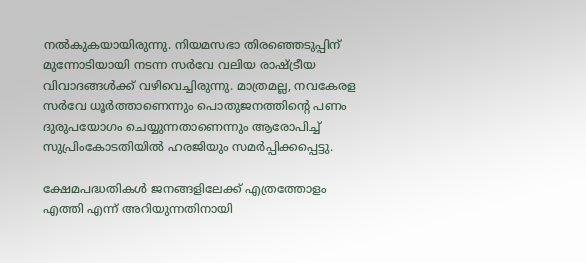നല്‍കുകയായിരുന്നു. നിയമസഭാ തിരഞ്ഞെടുപ്പിന് മുന്നോടിയായി നടന്ന സര്‍വേ വലിയ രാഷ്ട്രീയ വിവാദങ്ങള്‍ക്ക് വഴിവെച്ചിരുന്നു. മാത്രമല്ല, നവകേരള സര്‍വേ ധൂര്‍ത്താണെന്നും പൊതുജനത്തിന്റെ പണം ദുരുപയോഗം ചെയ്യുന്നതാണെന്നും ആരോപിച്ച് സുപ്രിംകോടതിയില്‍ ഹരജിയും സമര്‍പ്പിക്കപ്പെട്ടു.

ക്ഷേമപദ്ധതികള്‍ ജനങ്ങളിലേക്ക് എത്രത്തോളം എത്തി എന്ന് അറിയുന്നതിനായി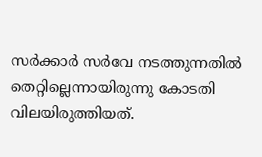സര്‍ക്കാര്‍ സര്‍വേ നടത്തുന്നതില്‍ തെറ്റില്ലെന്നായിരുന്നു കോടതി വിലയിരുത്തിയത്.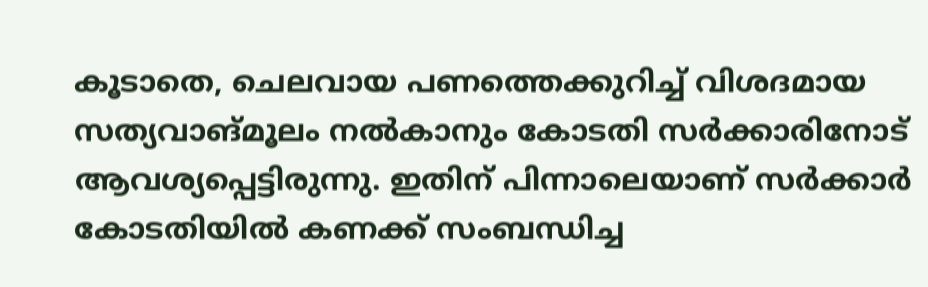കൂടാതെ, ചെലവായ പണത്തെക്കുറിച്ച് വിശദമായ സത്യവാങ്മൂലം നല്‍കാനും കോടതി സര്‍ക്കാരിനോട് ആവശ്യപ്പെട്ടിരുന്നു. ഇതിന് പിന്നാലെയാണ് സര്‍ക്കാര്‍ കോടതിയില്‍ കണക്ക് സംബന്ധിച്ച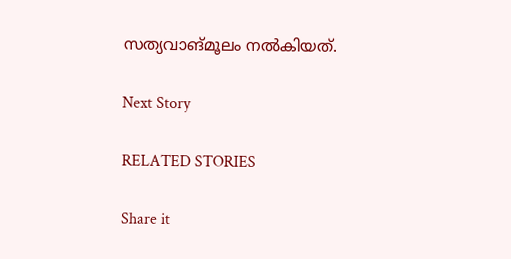സത്യവാങ്മൂലം നല്‍കിയത്.

Next Story

RELATED STORIES

Share it